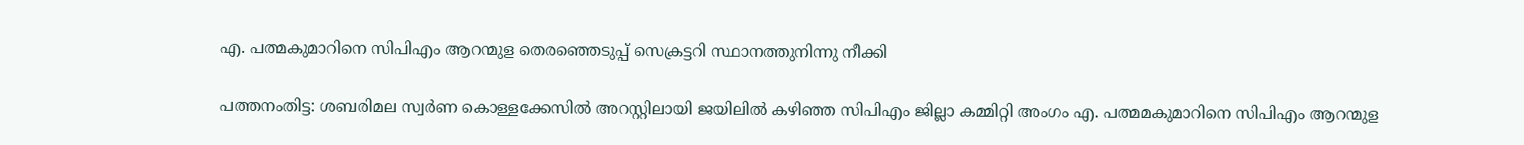എ. പത്മകുമാറിനെ സിപിഎം ആറന്മുള തെരഞ്ഞെടുപ്പ് സെക്രട്ടറി സ്ഥാനത്തുനിന്നു നീക്കി

പത്തനംതിട്ട: ശബരിമല സ്വര്‍ണ കൊള്ളക്കേസില്‍ അറസ്റ്റിലായി ജയിലില്‍ കഴിഞ്ഞ സിപിഎം ജില്ലാ കമ്മിറ്റി അംഗം എ. പത്മമകുമാറിനെ സിപിഎം ആറന്മുള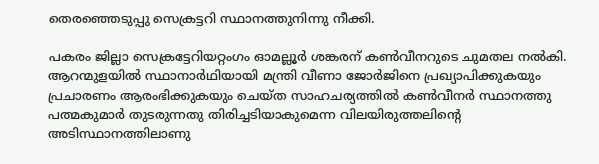തെരഞ്ഞെടുപ്പു സെക്രട്ടറി സ്ഥാനത്തുനിന്നു നീക്കി.

പകരം ജില്ലാ സെക്രട്ടേറിയറ്റംഗം ഓമല്ലൂര്‍ ശങ്കരന് കണ്‍വീനറുടെ ചുമതല നല്‍കി. ആറന്മുളയില്‍ സ്ഥാനാര്‍ഥിയായി മന്ത്രി വീണാ ജോര്‍ജിനെ പ്രഖ്യാപിക്കുകയും പ്രചാരണം ആരംഭിക്കുകയും ചെയ്ത സാഹചര്യത്തില്‍ കണ്‍വീനര്‍ സ്ഥാനത്തു പത്മകുമാര്‍ തുടരുന്നതു തിരിച്ചടിയാകുമെന്ന വിലയിരുത്തലിന്‍റെ അടിസ്ഥാനത്തിലാണു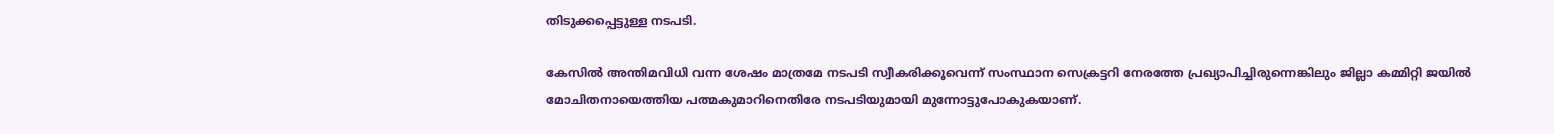തിടുക്കപ്പെട്ടുള്ള നടപടി.

കേസില്‍ അന്തിമവിധി വന്ന ശേഷം മാത്രമേ നടപടി സ്വീകരിക്കൂവെന്ന് സംസ്ഥാന സെക്രട്ടറി നേരത്തേ പ്രഖ്യാപിച്ചിരുന്നെങ്കിലും ജില്ലാ കമ്മിറ്റി ജയില്‍ മോചിതനായെത്തിയ പത്മകുമാറിനെതിരേ നടപടിയുമായി മുന്നോട്ടുപോകുകയാണ്.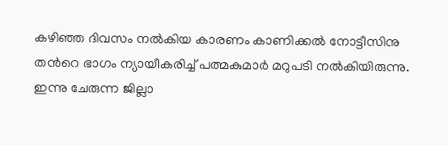കഴിഞ്ഞ ദിവസം നല്‍കിയ കാരണം കാണിക്കല്‍ നോട്ടീസിനു തന്‍റെ ഭാഗം ന്യായീകരിച്ച് പത്മകുമാര്‍ മറുപടി നല്‍കിയിരുന്നു. ഇന്നു ചേരുന്ന ജില്ലാ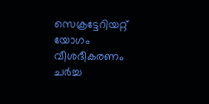സെക്രട്ടേറിയറ്റ് യോഗം വീശദീകരണം ചര്‍ച്ച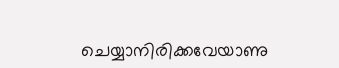ചെയ്യാനിരിക്കവേയാണു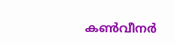കണ്‍വീനര്‍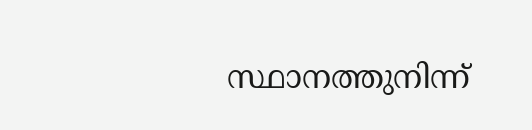സ്ഥാനത്തുനിന്ന്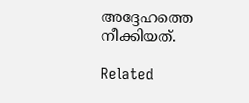അദ്ദേഹത്തെ നീക്കിയത്.

Related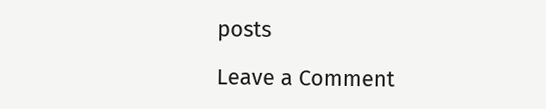posts

Leave a Comment